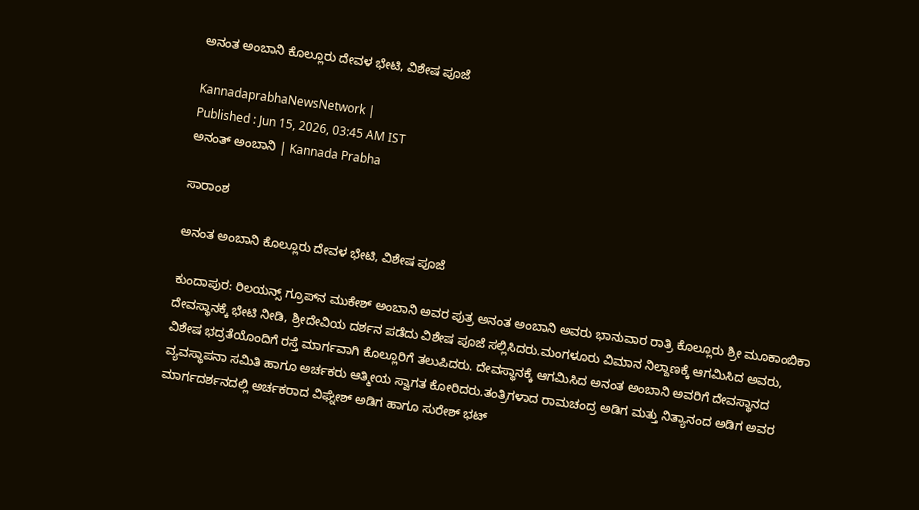ಅನಂತ ಅಂಬಾನಿ ಕೊಲ್ಲೂರು ದೇವಳ ಭೇಟಿ, ವಿಶೇಷ ಪೂಜೆ

KannadaprabhaNewsNetwork |
Published : Jun 15, 2026, 03:45 AM IST
ಅನಂತ್‌ ಅಂಬಾನಿ | Kannada Prabha

ಸಾರಾಂಶ

ಅನಂತ ಅಂಬಾನಿ ಕೊಲ್ಲೂರು ದೇವಳ ಭೇಟಿ, ವಿಶೇಷ ಪೂಜೆ

ಕುಂದಾಪುರ: ರಿಲಯನ್ಸ್ ಗ್ರೂಪ್‌ನ ಮುಕೇಶ್ ಅಂಬಾನಿ ಅವರ ಪುತ್ರ ಅನಂತ ಅಂಬಾನಿ ಅವರು ಭಾನುವಾರ ರಾತ್ರಿ ಕೊಲ್ಲೂರು ಶ್ರೀ ಮೂಕಾಂಬಿಕಾ ದೇವಸ್ಥಾನಕ್ಕೆ ಭೇಟಿ ನೀಡಿ, ಶ್ರೀದೇವಿಯ ದರ್ಶನ ಪಡೆದು ವಿಶೇಷ ಪೂಜೆ ಸಲ್ಲಿಸಿದರು.ಮಂಗಳೂರು ವಿಮಾನ ನಿಲ್ದಾಣಕ್ಕೆ ಆಗಮಿಸಿದ ಅವರು, ವಿಶೇಷ ಭದ್ರತೆಯೊಂದಿಗೆ ರಸ್ತೆ ಮಾರ್ಗವಾಗಿ ಕೊಲ್ಲೂರಿಗೆ ತಲುಪಿದರು. ದೇವಸ್ಥಾನಕ್ಕೆ ಆಗಮಿಸಿದ ಅನಂತ ಅಂಬಾನಿ ಅವರಿಗೆ ದೇವಸ್ಥಾನದ ವ್ಯವಸ್ಥಾಪನಾ ಸಮಿತಿ ಹಾಗೂ ಅರ್ಚಕರು ಆತ್ಮೀಯ ಸ್ವಾಗತ ಕೋರಿದರು.ತಂತ್ರಿಗಳಾದ ರಾಮಚಂದ್ರ ಅಡಿಗ ಮತ್ತು ನಿತ್ಯಾನಂದ ಅಡಿಗ ಅವರ ಮಾರ್ಗದರ್ಶನದಲ್ಲಿ ಅರ್ಚಕರಾದ ವಿಘ್ನೇಶ್ ಅಡಿಗ ಹಾಗೂ ಸುರೇಶ್ ಭಟ್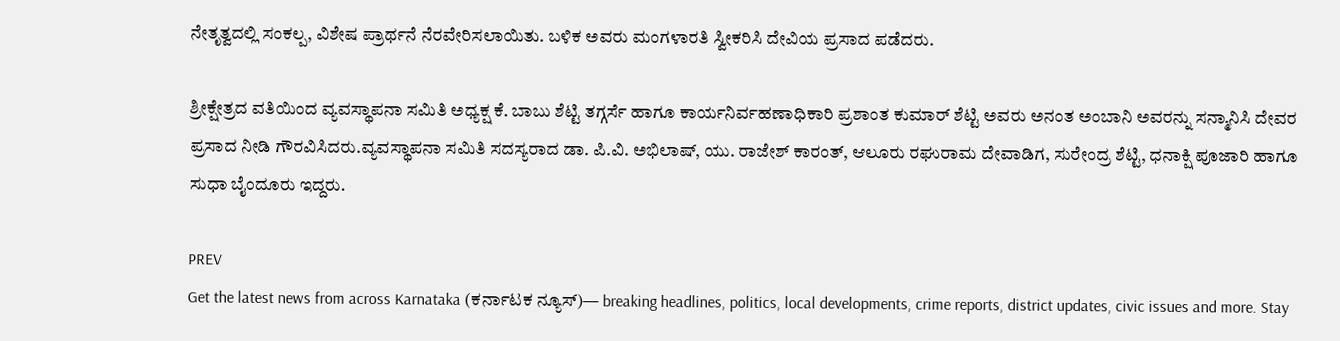ನೇತೃತ್ವದಲ್ಲಿ ಸಂಕಲ್ಪ, ವಿಶೇಷ ಪ್ರಾರ್ಥನೆ ನೆರವೇರಿಸಲಾಯಿತು. ಬಳಿಕ ಅವರು ಮಂಗಳಾರತಿ ಸ್ವೀಕರಿಸಿ ದೇವಿಯ ಪ್ರಸಾದ ಪಡೆದರು.

ಶ್ರೀಕ್ಷೇತ್ರದ ವತಿಯಿಂದ ವ್ಯವಸ್ಥಾಪನಾ ಸಮಿತಿ ಅಧ್ಯಕ್ಷ ಕೆ. ಬಾಬು ಶೆಟ್ಟಿ ತಗ್ಗರ್ಸೆ ಹಾಗೂ ಕಾರ್ಯನಿರ್ವಹಣಾಧಿಕಾರಿ ಪ್ರಶಾಂತ ಕುಮಾರ್ ಶೆಟ್ಟಿ ಅವರು ಅನಂತ ಅಂಬಾನಿ ಅವರನ್ನು ಸನ್ಮಾನಿಸಿ ದೇವರ ಪ್ರಸಾದ ನೀಡಿ ಗೌರವಿಸಿದರು.ವ್ಯವಸ್ಥಾಪನಾ ಸಮಿತಿ ಸದಸ್ಯರಾದ ಡಾ. ಪಿ.ವಿ. ಅಭಿಲಾಷ್, ಯು. ರಾಜೇಶ್ ಕಾರಂತ್, ಆಲೂರು ರಘುರಾಮ ದೇವಾಡಿಗ, ಸುರೇಂದ್ರ ಶೆಟ್ಟಿ, ಧನಾಕ್ಷಿ ಪೂಜಾರಿ ಹಾಗೂ ಸುಧಾ ಬೈಂದೂರು ಇದ್ದರು.

PREV
Get the latest news from across Karnataka (ಕರ್ನಾಟಕ ನ್ಯೂಸ್)— breaking headlines, politics, local developments, crime reports, district updates, civic issues and more. Stay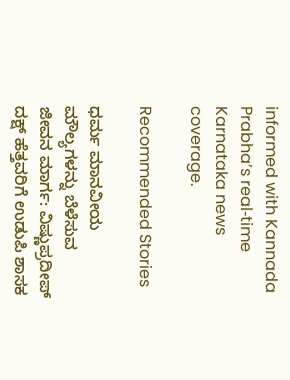informed with Kannada Prabha’s real‑time Karnataka news coverage.

Recommended Stories

ಧರ್ಮ ಮಾನವೀಯ ಮೌಲ್ಯಗಳನ್ನು ಬೆಳೆಸುವ ಜೀವನ ಮಾರ್ಗ: ವಿಷ್ಣುಪ್ರದೀಪ್
ದಕ್ಷ್‌ ಹೆತ್ತವರಿಗೆ ಉಡುಪಿ ಶಾಸಕ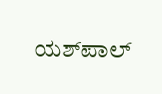ಯಶ್‌ಪಾಲ್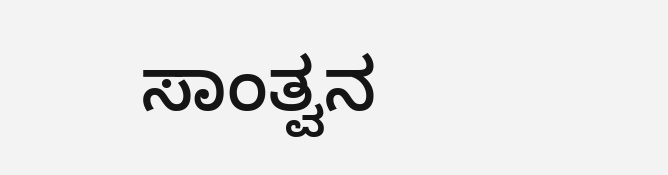ಸಾಂತ್ವನ